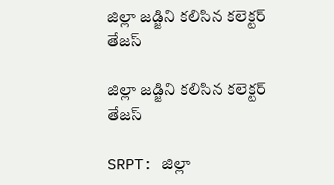జిల్లా జడ్జిని కలిసిన కలెక్టర్ తేజస్

జిల్లా జడ్జిని కలిసిన కలెక్టర్ తేజస్

SRPT: జిల్లా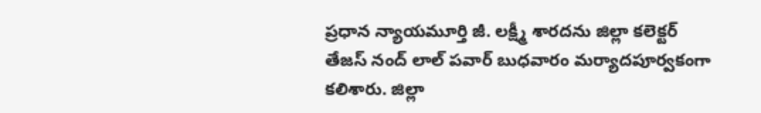ప్రధాన న్యాయమూర్తి జీ. లక్ష్మీ శారదను జిల్లా కలెక్టర్ తేజస్ నంద్ లాల్ పవార్ బుధవారం మర్యాదపూర్వకంగా కలిశారు. జిల్లా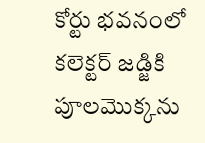కోర్టు భవనంలో కలెక్టర్ జడ్జికి పూలమొక్కను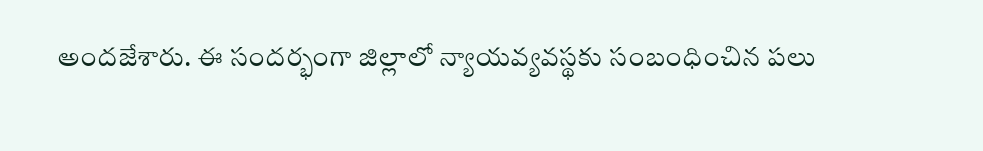అందజేశారు. ఈ సందర్భంగా జిల్లాలో న్యాయవ్యవస్థకు సంబంధించిన పలు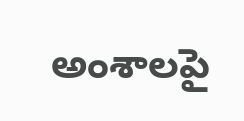అంశాలపై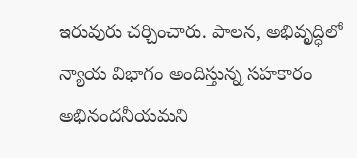ఇరువురు చర్చించారు. పాలన, అభివృద్ధిలో న్యాయ విభాగం అందిస్తున్న సహకారం అభినందనీయమని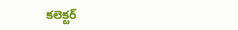కలెక్టర్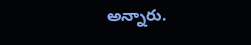అన్నారు.